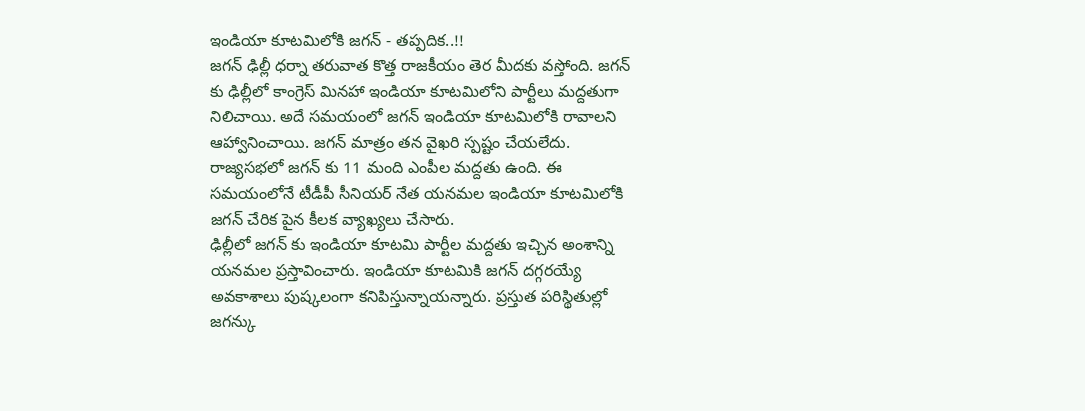ఇండియా కూటమిలోకి జగన్ - తప్పదిక..!!
జగన్ ఢిల్లీ ధర్నా తరువాత కొత్త రాజకీయం తెర మీదకు వస్తోంది. జగన్ కు ఢిల్లీలో కాంగ్రెస్ మినహా ఇండియా కూటమిలోని పార్టీలు మద్దతుగా నిలిచాయి. అదే సమయంలో జగన్ ఇండియా కూటమిలోకి రావాలని ఆహ్వానించాయి. జగన్ మాత్రం తన వైఖరి స్పష్టం చేయలేదు. రాజ్యసభలో జగన్ కు 11 మంది ఎంపీల మద్దతు ఉంది. ఈ సమయంలోనే టీడీపీ సీనియర్ నేత యనమల ఇండియా కూటమిలోకి జగన్ చేరిక పైన కీలక వ్యాఖ్యలు చేసారు.
ఢిల్లీలో జగన్ కు ఇండియా కూటమి పార్టీల మద్దతు ఇచ్చిన అంశాన్ని యనమల ప్రస్తావించారు. ఇండియా కూటమికి జగన్ దగ్గరయ్యే అవకాశాలు పుష్కలంగా కనిపిస్తున్నాయన్నారు. ప్రస్తుత పరిస్థితుల్లో జగన్కు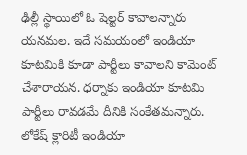ఢిల్లీ స్థాయిలో ఓ షెల్టర్ కావాలన్నారు యనమల. ఇదే సమయంలో ఇండియా కూటమికి కూడా పార్టీలు కావాలని కామెంట్ చేశారాయన. ధర్నాకు ఇండియా కూటమి పార్టీలు రావడమే దీనికి సంకేతమన్నారు.
లోకేష్ క్లారిటీ ఇండియా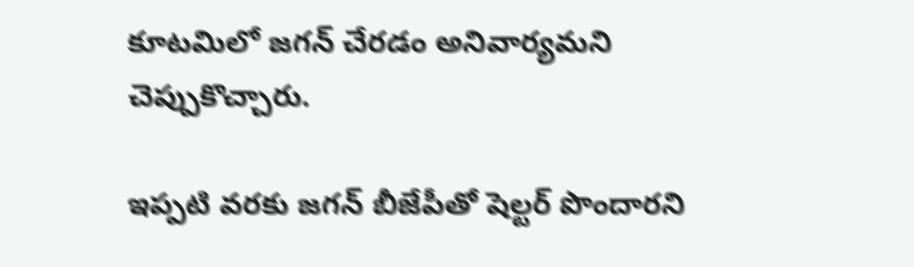కూటమిలో జగన్ చేరడం అనివార్యమని చెప్పుకొచ్చారు.

ఇప్పటి వరకు జగన్ బీజేపీతో షెల్టర్ పొందారని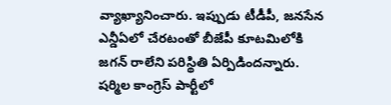వ్యాఖ్యానించారు. ఇప్పుడు టీడీపీ, జనసేన ఎన్డీఏలో చేరటంతో బీజేపీ కూటమిలోకి జగన్ రాలేని పరిస్థితి ఏర్పిడిందన్నారు. షర్మిల కాంగ్రెస్ పార్టీలో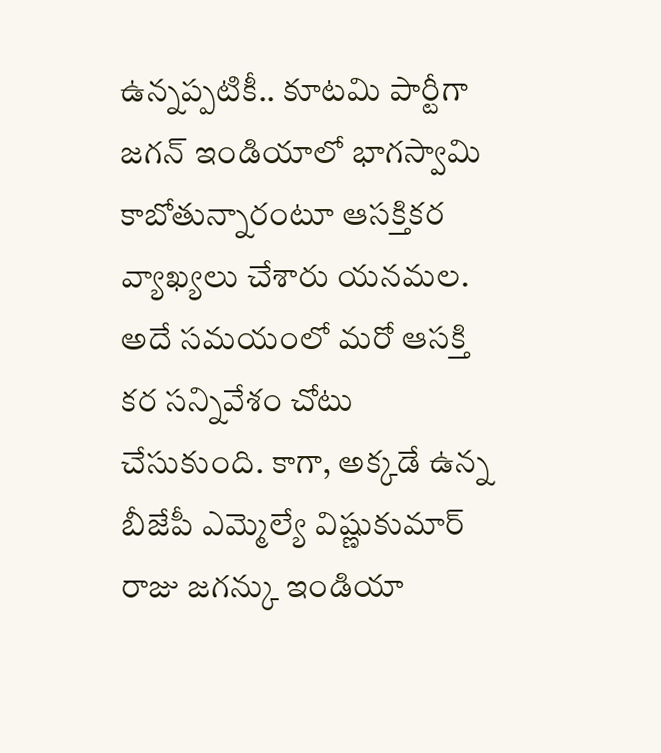ఉన్నప్పటికీ.. కూటమి పార్టీగా జగన్ ఇండియాలో భాగస్వామి కాబోతున్నారంటూ ఆసక్తికర వ్యాఖ్యలు చేశారు యనమల. అదే సమయంలో మరో ఆసక్తి కర సన్నివేశం చోటు చేసుకుంది. కాగా, అక్కడే ఉన్న బీజేపీ ఎమ్మెల్యే విష్ణుకుమార్ రాజు జగన్కు ఇండియా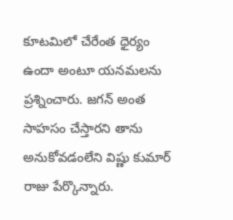కూటమిలో చేరేంత ధైర్యం ఉందా అంటూ యనమలను ప్రశ్నించారు. జగన్ అంత సాహసం చేస్తారని తాను అనుకోవడంలేని విష్ణు కుమార్ రాజు పేర్కొన్నారు.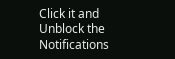Click it and Unblock the Notifications